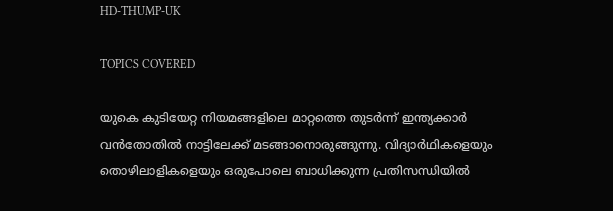HD-THUMP-UK

TOPICS COVERED

യുകെ കുടിയേറ്റ നിയമങ്ങളിലെ മാറ്റത്തെ തുടര്‍ന്ന് ഇന്ത്യക്കാര്‍ വന്‍തോതില്‍ നാട്ടിലേക്ക് മടങ്ങാനൊരുങ്ങുന്നു. വിദ്യാര്‍ഥികളെയും തൊഴിലാളികളെയും ഒരുപോലെ ബാധിക്കുന്ന പ്രതിസന്ധിയില്‍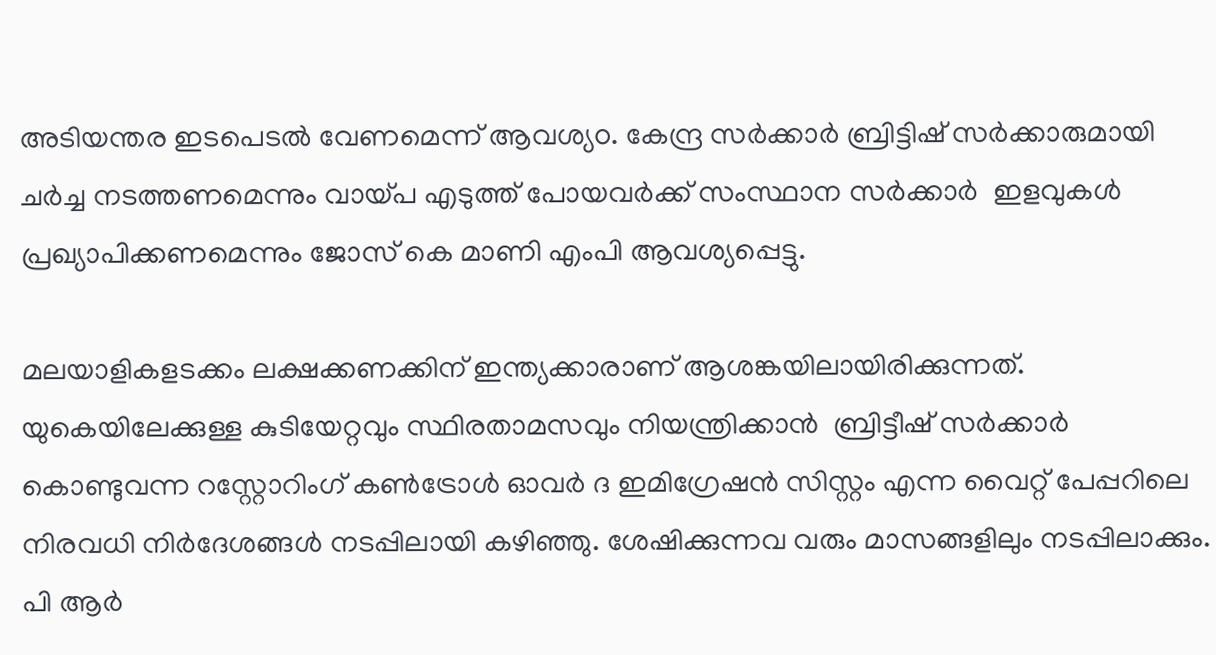അടിയന്തര ഇടപെടല്‍ വേണമെന്ന് ആവശ്യo. കേന്ദ്ര സര്‍ക്കാര്‍ ബ്രിട്ടിഷ് സര്‍ക്കാരുമായി ചര്‍ച്ച നടത്തണമെന്നും വായ്പ എടുത്ത് പോയവര്‍ക്ക് സംസ്ഥാന സര്‍ക്കാര്‍  ഇളവുകള്‍ പ്രഖ്യാപിക്കണമെന്നും ജോസ് കെ മാണി എംപി ആവശ്യപ്പെട്ടു.

മലയാളികളടക്കം ലക്ഷക്കണക്കിന് ഇന്ത്യക്കാരാണ് ആശങ്കയിലായിരിക്കുന്നത്.  യുകെയിലേക്കുള്ള കുടിയേറ്റവും സ്ഥിരതാമസവും നിയന്ത്രിക്കാന്‍  ബ്രിട്ടീഷ് സർക്കാർ കൊണ്ടുവന്ന റസ്റ്റോറിംഗ് കൺട്രോൾ ഓവർ ദ ഇമിഗ്രേഷൻ സിസ്റ്റം എന്ന വൈറ്റ് പേപ്പറിലെ നിരവധി നിർദേശങ്ങൾ നടപ്പിലായി കഴിഞ്ഞു. ശേഷിക്കുന്നവ വരും മാസങ്ങളിലും നടപ്പിലാക്കും.   പി ആര്‍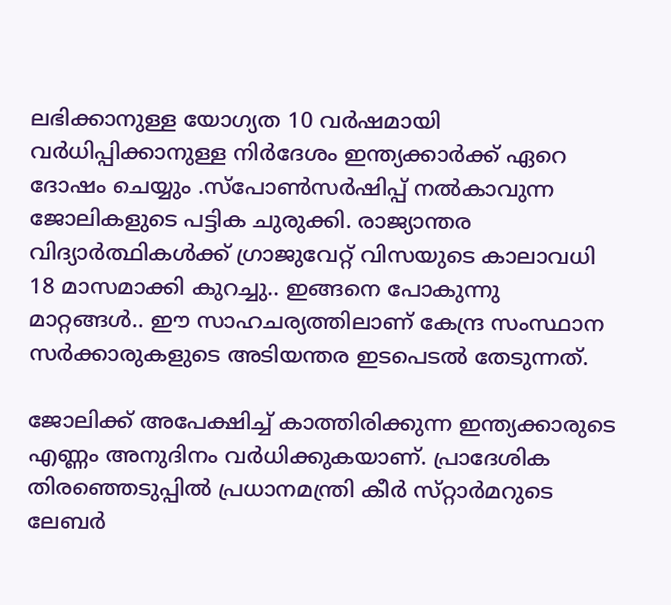ലഭിക്കാനുള്ള യോഗ്യത 10 വർഷമായി വർധിപ്പിക്കാനുള്ള നിർദേശം ഇന്ത്യക്കാര്‍ക്ക് ഏറെ ദോഷം ചെയ്യും .സ്പോൺസർഷിപ്പ് നൽകാവുന്ന ജോലികളുടെ പട്ടിക ചുരുക്കി. രാജ്യാന്തര വിദ്യാർത്ഥികൾക്ക് ഗ്രാജുവേറ്റ് വിസയുടെ കാലാവധി 18 മാസമാക്കി കുറച്ചു.. ഇങ്ങനെ പോകുന്നു മാറ്റങ്ങള്‍.. ഈ സാഹചര്യത്തിലാണ് കേന്ദ്ര സംസ്ഥാന സര്‍ക്കാരുകളുടെ അടിയന്തര ഇടപെടല്‍ തേടുന്നത്.

ജോലിക്ക് അപേക്ഷിച്ച് കാത്തിരിക്കുന്ന ഇന്ത്യക്കാരുടെ എണ്ണം അനുദിനം വര്‍ധിക്കുകയാണ്. പ്രാദേശിക തിരഞ്ഞെടുപ്പിൽ പ്രധാനമന്ത്രി കീർ സ്‌റ്റാർമറുടെ ലേബർ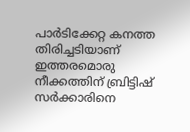പാർടിക്കേറ്റ കനത്ത തിരിച്ചടിയാണ് ഇത്തരമൊരു നീക്കത്തിന് ബ്രിട്ടിഷ് സര്‍ക്കാരിനെ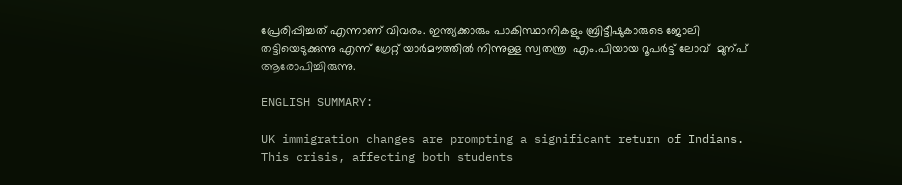പ്രേരിപ്പിച്ചത് എന്നാണ് വിവരം. ഇന്ത്യക്കാരും പാകിസ്ഥാനികളും ബ്രിട്ടീഷുകാരുടെ ജോലി തട്ടിയെടുക്കുന്നു എന്ന് ഗ്രേറ്റ് യാർമൗത്തിൽ നിന്നുള്ള സ്വതന്ത്ര  എം.പിയായ റൂപർട്ട് ലോവ്  മുന്പ് ആരോപിച്ചിരുന്നു.

ENGLISH SUMMARY:

UK immigration changes are prompting a significant return of Indians. This crisis, affecting both students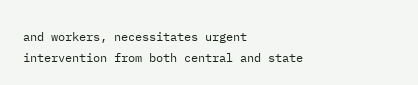and workers, necessitates urgent intervention from both central and state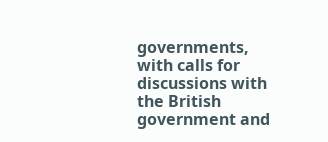governments, with calls for discussions with the British government and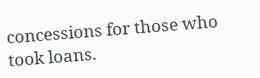concessions for those who took loans.